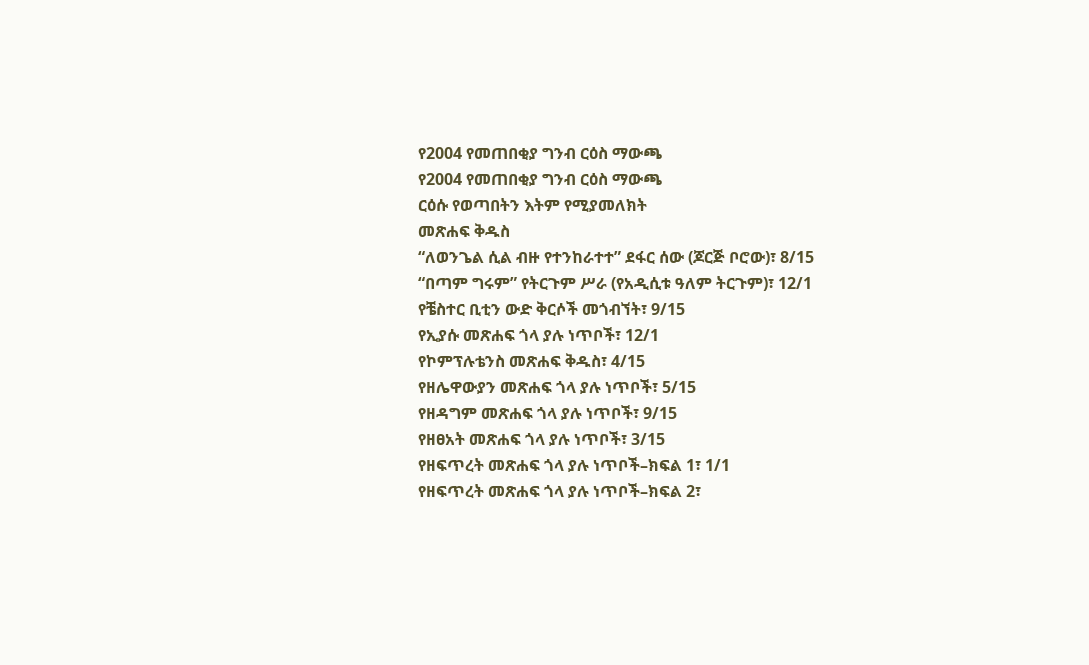የ2004 የመጠበቂያ ግንብ ርዕስ ማውጫ
የ2004 የመጠበቂያ ግንብ ርዕስ ማውጫ
ርዕሱ የወጣበትን እትም የሚያመለክት
መጽሐፍ ቅዱስ
“ለወንጌል ሲል ብዙ የተንከራተተ” ደፋር ሰው (ጆርጅ ቦሮው)፣ 8/15
“በጣም ግሩም” የትርጉም ሥራ (የአዲሲቱ ዓለም ትርጉም)፣ 12/1
የቼስተር ቢቲን ውድ ቅርሶች መጎብኘት፣ 9/15
የኢያሱ መጽሐፍ ጎላ ያሉ ነጥቦች፣ 12/1
የኮምፕሉቴንስ መጽሐፍ ቅዱስ፣ 4/15
የዘሌዋውያን መጽሐፍ ጎላ ያሉ ነጥቦች፣ 5/15
የዘዳግም መጽሐፍ ጎላ ያሉ ነጥቦች፣ 9/15
የዘፀአት መጽሐፍ ጎላ ያሉ ነጥቦች፣ 3/15
የዘፍጥረት መጽሐፍ ጎላ ያሉ ነጥቦች–ክፍል 1፣ 1/1
የዘፍጥረት መጽሐፍ ጎላ ያሉ ነጥቦች–ክፍል 2፣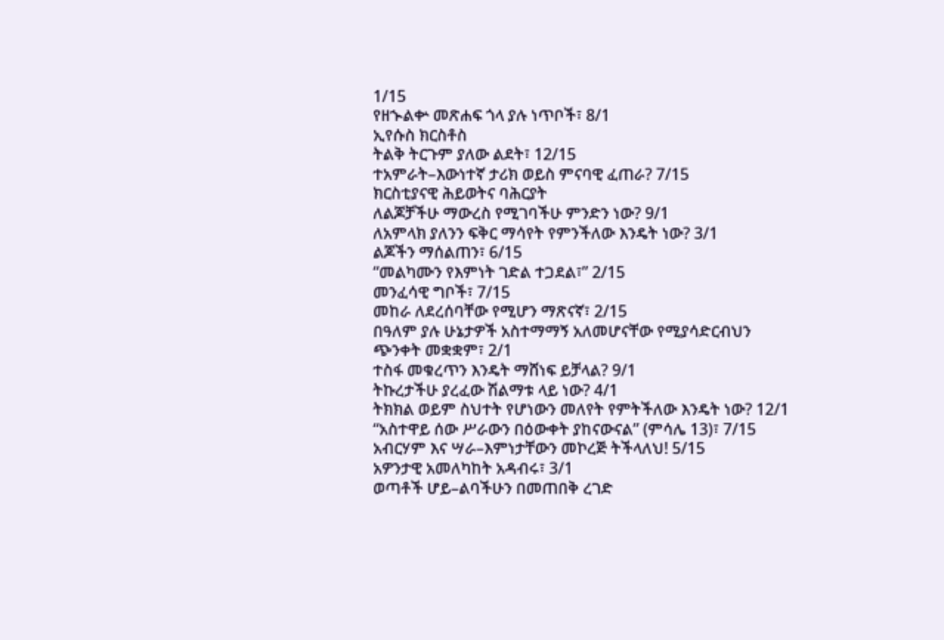1/15
የዘኍልቍ መጽሐፍ ጎላ ያሉ ነጥቦች፣ 8/1
ኢየሱስ ክርስቶስ
ትልቅ ትርጉም ያለው ልደት፣ 12/15
ተአምራት–እውነተኛ ታሪክ ወይስ ምናባዊ ፈጠራ? 7/15
ክርስቲያናዊ ሕይወትና ባሕርያት
ለልጆቻችሁ ማውረስ የሚገባችሁ ምንድን ነው? 9/1
ለአምላክ ያለንን ፍቅር ማሳየት የምንችለው እንዴት ነው? 3/1
ልጆችን ማሰልጠን፣ 6/15
“መልካሙን የእምነት ገድል ተጋደል፣” 2/15
መንፈሳዊ ግቦች፣ 7/15
መከራ ለደረሰባቸው የሚሆን ማጽናኛ፣ 2/15
በዓለም ያሉ ሁኔታዎች አስተማማኝ አለመሆናቸው የሚያሳድርብህን ጭንቀት መቋቋም፣ 2/1
ተስፋ መቁረጥን እንዴት ማሸነፍ ይቻላል? 9/1
ትኩረታችሁ ያረፈው ሽልማቱ ላይ ነው? 4/1
ትክክል ወይም ስህተት የሆነውን መለየት የምትችለው እንዴት ነው? 12/1
“አስተዋይ ሰው ሥራውን በዕውቀት ያከናውናል” (ምሳሌ 13)፣ 7/15
አብርሃም እና ሣራ–እምነታቸውን መኮረጅ ትችላለህ! 5/15
አዎንታዊ አመለካከት አዳብሩ፣ 3/1
ወጣቶች ሆይ–ልባችሁን በመጠበቅ ረገድ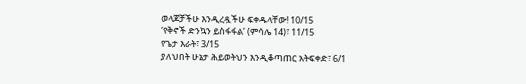ወላጆቻችሁ እንዲረዷችሁ ፍቀዱላቸው! 10/15
‘የቅኖች ድንኳን ይስፋፋል’ (ምሳሌ 14)፣ 11/15
የጌታ እራት፣ 3/15
ያለህበት ሁኔታ ሕይወትህን እንዲቆጣጠር አትፍቀድ፣ 6/1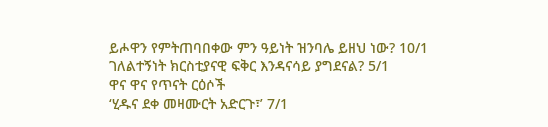ይሖዋን የምትጠባበቀው ምን ዓይነት ዝንባሌ ይዘህ ነው? 10/1
ገለልተኝነት ክርስቲያናዊ ፍቅር እንዳናሳይ ያግደናል? 5/1
ዋና ዋና የጥናት ርዕሶች
‘ሂዱና ደቀ መዛሙርት አድርጉ፣’ 7/1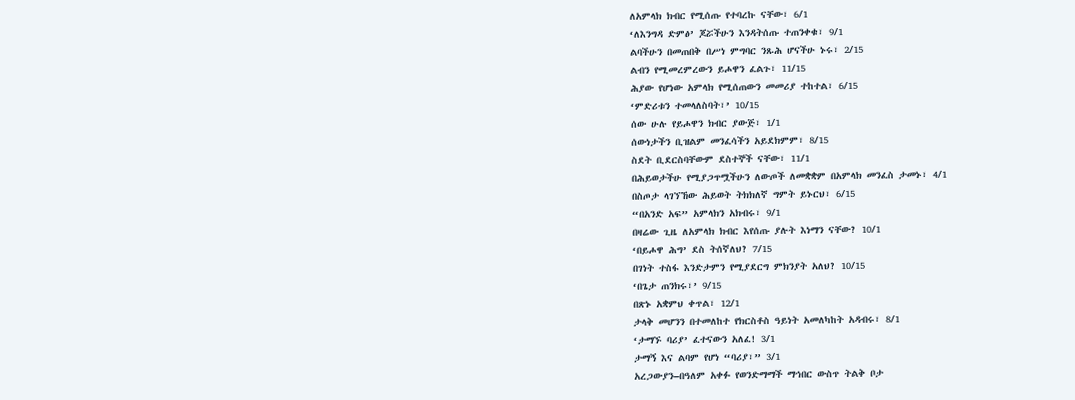ለአምላክ ክብር የሚሰጡ የተባረኩ ናቸው፣ 6/1
‘ለእንግዳ ድምፅ’ ጆሯችሁን እንዳትሰጡ ተጠንቀቁ፣ 9/1
ልባችሁን በመጠበቅ በሥነ ምግባር ንጹሕ ሆናችሁ ኑሩ፣ 2/15
ልብን የሚመረምረውን ይሖዋን ፈልጉ፣ 11/15
ሕያው የሆነው አምላክ የሚሰጠውን መመሪያ ተከተል፣ 6/15
‘ምድሪቱን ተመላለስባት፣’ 10/15
ሰው ሁሉ የይሖዋን ክብር ያውጅ፣ 1/1
ሰውነታችን ቢዝልም መንፈሳችን አይደክምም፣ 8/15
ስደት ቢደርስባቸውም ደስተኞች ናቸው፣ 11/1
በሕይወታችሁ የሚያጋጥሟችሁን ለውጦች ለመቋቋም በአምላክ መንፈስ ታመኑ፣ 4/1
በስጦታ ላገኘኸው ሕይወት ትክክለኛ ግምት ይኑርህ፣ 6/15
“በአንድ አፍ” አምላክን አክብሩ፣ 9/1
በዛሬው ጊዜ ለአምላክ ክብር እየሰጡ ያሉት እነማን ናቸው? 10/1
‘በይሖዋ ሕግ’ ደስ ትሰኛለህ? 7/15
በገነት ተስፋ እንድታምን የሚያደርግ ምክንያት አለህ? 10/15
‘በጌታ ጠንክሩ፣’ 9/15
በጽኑ አቋምህ ቀጥል፣ 12/1
ታላቅ መሆንን በተመለከተ የክርስቶስ ዓይነት አመለካከት አዳብሩ፣ 8/1
‘ታማኙ ባሪያ’ ፈተናውን አለፈ! 3/1
ታማኝ እና ልባም የሆነ “ባሪያ፣” 3/1
አረጋውያን–በዓለም አቀፉ የወንድማማች ማኅበር ውስጥ ትልቅ ቦታ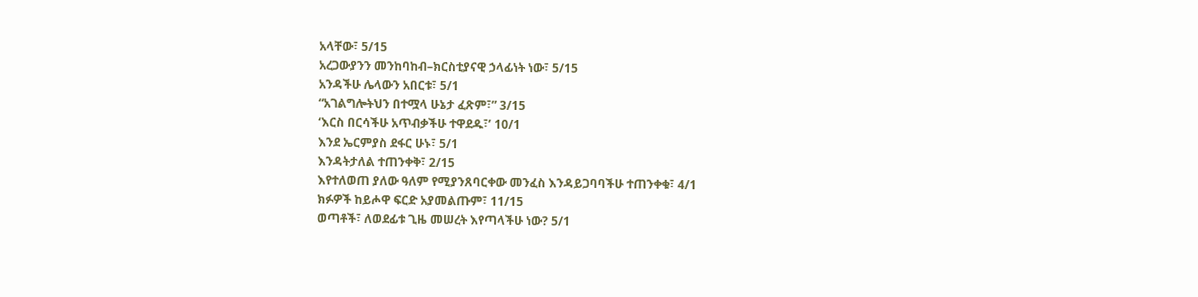አላቸው፣ 5/15
አረጋውያንን መንከባከብ–ክርስቲያናዊ ኃላፊነት ነው፣ 5/15
አንዳችሁ ሌላውን አበርቱ፣ 5/1
“አገልግሎትህን በተሟላ ሁኔታ ፈጽም፣” 3/15
‘እርስ በርሳችሁ አጥብቃችሁ ተዋደዱ፣’ 10/1
እንደ ኤርምያስ ደፋር ሁኑ፣ 5/1
እንዳትታለል ተጠንቀቅ፣ 2/15
እየተለወጠ ያለው ዓለም የሚያንጸባርቀው መንፈስ እንዳይጋባባችሁ ተጠንቀቁ፣ 4/1
ክፉዎች ከይሖዋ ፍርድ አያመልጡም፣ 11/15
ወጣቶች፣ ለወደፊቱ ጊዜ መሠረት እየጣላችሁ ነው? 5/1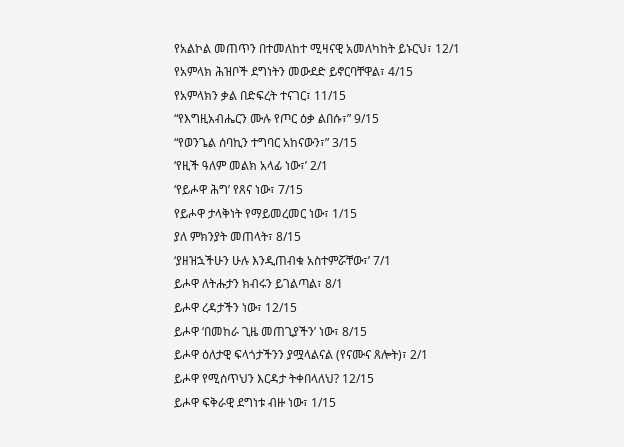የአልኮል መጠጥን በተመለከተ ሚዛናዊ አመለካከት ይኑርህ፣ 12/1
የአምላክ ሕዝቦች ደግነትን መውደድ ይኖርባቸዋል፣ 4/15
የአምላክን ቃል በድፍረት ተናገር፣ 11/15
“የእግዚአብሔርን ሙሉ የጦር ዕቃ ልበሱ፣” 9/15
“የወንጌል ሰባኪን ተግባር አከናውን፣” 3/15
‘የዚች ዓለም መልክ አላፊ ነው፣’ 2/1
‘የይሖዋ ሕግ’ የጸና ነው፣ 7/15
የይሖዋ ታላቅነት የማይመረመር ነው፣ 1/15
ያለ ምክንያት መጠላት፣ 8/15
‘ያዘዝኋችሁን ሁሉ እንዲጠብቁ አስተምሯቸው፣’ 7/1
ይሖዋ ለትሑታን ክብሩን ይገልጣል፣ 8/1
ይሖዋ ረዳታችን ነው፣ 12/15
ይሖዋ ‘በመከራ ጊዜ መጠጊያችን’ ነው፣ 8/15
ይሖዋ ዕለታዊ ፍላጎታችንን ያሟላልናል (የናሙና ጸሎት)፣ 2/1
ይሖዋ የሚሰጥህን እርዳታ ትቀበላለህ? 12/15
ይሖዋ ፍቅራዊ ደግነቱ ብዙ ነው፣ 1/15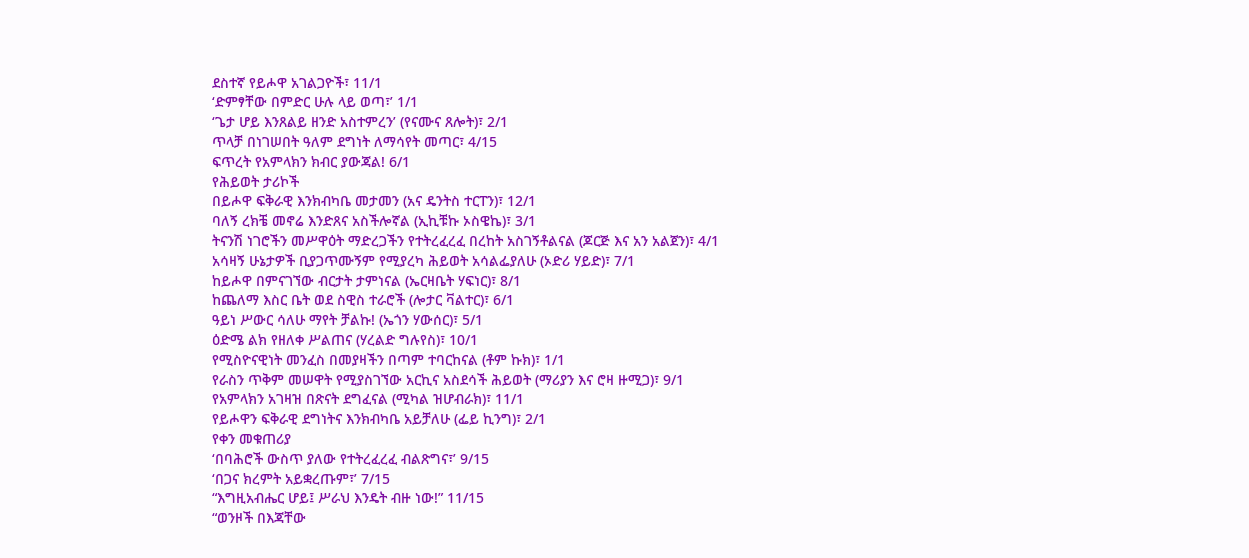ደስተኛ የይሖዋ አገልጋዮች፣ 11/1
‘ድምፃቸው በምድር ሁሉ ላይ ወጣ፣’ 1/1
‘ጌታ ሆይ እንጸልይ ዘንድ አስተምረን’ (የናሙና ጸሎት)፣ 2/1
ጥላቻ በነገሠበት ዓለም ደግነት ለማሳየት መጣር፣ 4/15
ፍጥረት የአምላክን ክብር ያውጃል! 6/1
የሕይወት ታሪኮች
በይሖዋ ፍቅራዊ እንክብካቤ መታመን (አና ዴንትስ ተርፐን)፣ 12/1
ባለኝ ረክቼ መኖሬ እንድጸና አስችሎኛል (ኢኪቹኩ ኦስዌኬ)፣ 3/1
ትናንሽ ነገሮችን መሥዋዕት ማድረጋችን የተትረፈረፈ በረከት አስገኝቶልናል (ጆርጅ እና አን አልጀን)፣ 4/1
አሳዛኝ ሁኔታዎች ቢያጋጥሙኝም የሚያረካ ሕይወት አሳልፌያለሁ (ኦድሪ ሃይድ)፣ 7/1
ከይሖዋ በምናገኘው ብርታት ታምነናል (ኤርዛቤት ሃፍነር)፣ 8/1
ከጨለማ እስር ቤት ወደ ስዊስ ተራሮች (ሎታር ቫልተር)፣ 6/1
ዓይነ ሥውር ሳለሁ ማየት ቻልኩ! (ኤጎን ሃውሰር)፣ 5/1
ዕድሜ ልክ የዘለቀ ሥልጠና (ሃረልድ ግሉየስ)፣ 10/1
የሚስዮናዊነት መንፈስ በመያዛችን በጣም ተባርከናል (ቶም ኩክ)፣ 1/1
የራስን ጥቅም መሠዋት የሚያስገኘው አርኪና አስደሳች ሕይወት (ማሪያን እና ሮዛ ዙሚጋ)፣ 9/1
የአምላክን አገዛዝ በጽናት ደግፈናል (ሚካል ዝሆብራክ)፣ 11/1
የይሖዋን ፍቅራዊ ደግነትና እንክብካቤ አይቻለሁ (ፌይ ኪንግ)፣ 2/1
የቀን መቁጠሪያ
‘በባሕሮች ውስጥ ያለው የተትረፈረፈ ብልጽግና፣’ 9/15
‘በጋና ክረምት አይቋረጡም፣’ 7/15
“እግዚአብሔር ሆይ፤ ሥራህ እንዴት ብዙ ነው!” 11/15
“ወንዞች በእጃቸው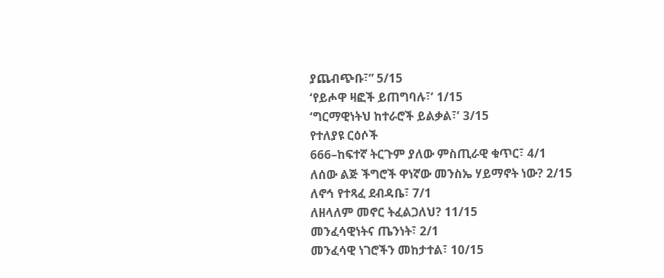ያጨብጭቡ፣” 5/15
‘የይሖዋ ዛፎች ይጠግባሉ፣’ 1/15
‘ግርማዊነትህ ከተራሮች ይልቃል፣’ 3/15
የተለያዩ ርዕሶች
666–ከፍተኛ ትርጉም ያለው ምስጢራዊ ቁጥር፣ 4/1
ለሰው ልጅ ችግሮች ዋነኛው መንስኤ ሃይማኖት ነው? 2/15
ለኖኅ የተጻፈ ደብዳቤ፣ 7/1
ለዘላለም መኖር ትፈልጋለህ? 11/15
መንፈሳዊነትና ጤንነት፣ 2/1
መንፈሳዊ ነገሮችን መከታተል፣ 10/15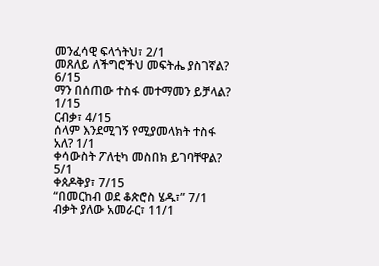መንፈሳዊ ፍላጎትህ፣ 2/1
መጸለይ ለችግሮችህ መፍትሔ ያስገኛል? 6/15
ማን በሰጠው ተስፋ መተማመን ይቻላል? 1/15
ርብቃ፣ 4/15
ሰላም እንደሚገኝ የሚያመላክት ተስፋ አለ? 1/1
ቀሳውስት ፖለቲካ መስበክ ይገባቸዋል? 5/1
ቀጰዶቅያ፣ 7/15
“በመርከብ ወደ ቆጵሮስ ሄዱ፣” 7/1
ብቃት ያለው አመራር፣ 11/1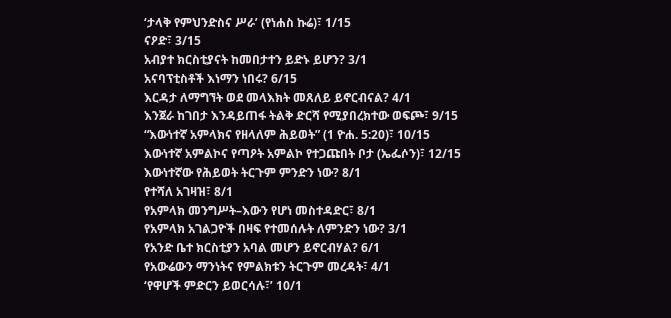‘ታላቅ የምህንድስና ሥራ’ (የነሐስ ኩሬ)፣ 1/15
ናዖድ፣ 3/15
አብያተ ክርስቲያናት ከመበታተን ይድኑ ይሆን? 3/1
አናባፕቲስቶች እነማን ነበሩ? 6/15
እርዳታ ለማግኘት ወደ መላእክት መጸለይ ይኖርብናል? 4/1
እንጀራ ከገበታ እንዳይጠፋ ትልቅ ድርሻ የሚያበረክተው ወፍጮ፣ 9/15
“እውነተኛ አምላክና የዘላለም ሕይወት” (1 ዮሐ. 5:20)፣ 10/15
እውነተኛ አምልኮና የጣዖት አምልኮ የተጋጩበት ቦታ (ኤፌሶን)፣ 12/15
እውነተኛው የሕይወት ትርጉም ምንድን ነው? 8/1
የተሻለ አገዛዝ፣ 8/1
የአምላክ መንግሥት–እውን የሆነ መስተዳድር፣ 8/1
የአምላክ አገልጋዮች በዛፍ የተመሰሉት ለምንድን ነው? 3/1
የአንድ ቤተ ክርስቲያን አባል መሆን ይኖርብሃል? 6/1
የአውሬውን ማንነትና የምልክቱን ትርጉም መረዳት፣ 4/1
‘የዋሆች ምድርን ይወርሳሉ፣’ 10/1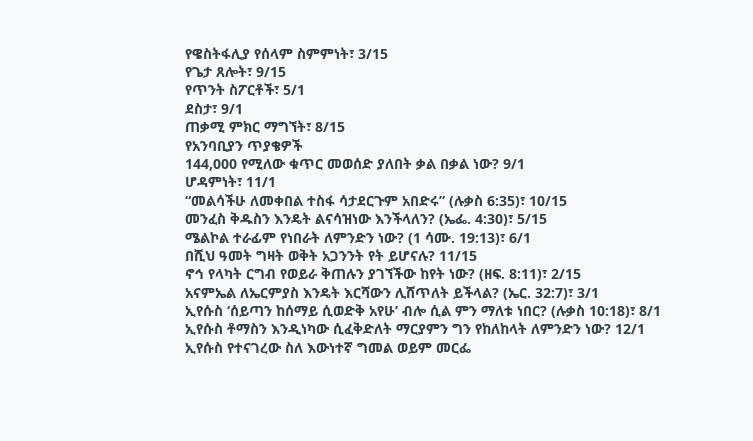የዌስትፋሊያ የሰላም ስምምነት፣ 3/15
የጌታ ጸሎት፣ 9/15
የጥንት ስፖርቶች፣ 5/1
ደስታ፣ 9/1
ጠቃሚ ምክር ማግኘት፣ 8/15
የአንባቢያን ጥያቄዎች
144,000 የሚለው ቁጥር መወሰድ ያለበት ቃል በቃል ነው? 9/1
ሆዳምነት፣ 11/1
“መልሳችሁ ለመቀበል ተስፋ ሳታደርጉም አበድሩ” (ሉቃስ 6:35)፣ 10/15
መንፈስ ቅዱስን እንዴት ልናሳዝነው እንችላለን? (ኤፌ. 4:30)፣ 5/15
ሜልኮል ተራፊም የነበራት ለምንድን ነው? (1 ሳሙ. 19:13)፣ 6/1
በሺህ ዓመት ግዛት ወቅት አጋንንት የት ይሆናሉ? 11/15
ኖኅ የላካት ርግብ የወይራ ቅጠሉን ያገኘችው ከየት ነው? (ዘፍ. 8:11)፣ 2/15
አናምኤል ለኤርምያስ እንዴት እርሻውን ሊሸጥለት ይችላል? (ኤር. 32:7)፣ 3/1
ኢየሱስ ‘ሰይጣን ከሰማይ ሲወድቅ አየሁ’ ብሎ ሲል ምን ማለቱ ነበር? (ሉቃስ 10:18)፣ 8/1
ኢየሱስ ቶማስን እንዲነካው ሲፈቅድለት ማርያምን ግን የከለከላት ለምንድን ነው? 12/1
ኢየሱስ የተናገረው ስለ እውነተኛ ግመል ወይም መርፌ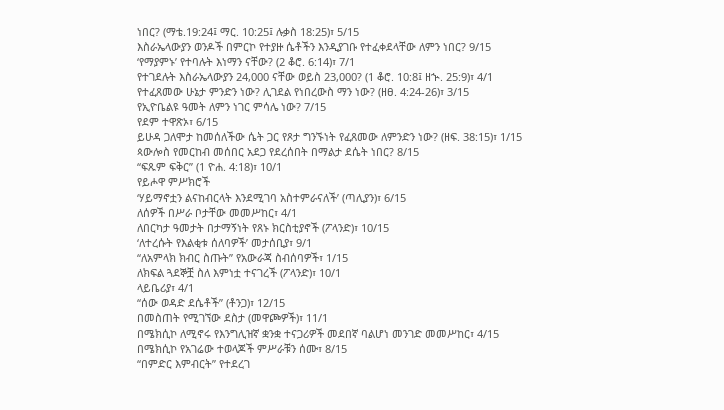ነበር? (ማቴ.19:24፤ ማር. 10:25፤ ሉቃስ 18:25)፣ 5/15
እስራኤላውያን ወንዶች በምርኮ የተያዙ ሴቶችን እንዲያገቡ የተፈቀደላቸው ለምን ነበር? 9/15
‘የማያምኑ’ የተባሉት እነማን ናቸው? (2 ቆሮ. 6:14)፣ 7/1
የተገደሉት እስራኤላውያን 24,000 ናቸው ወይስ 23,000? (1 ቆሮ. 10:8፤ ዘኍ. 25:9)፣ 4/1
የተፈጸመው ሁኔታ ምንድን ነው? ሊገደል የነበረውስ ማን ነው? (ዘፀ. 4:24-26)፣ 3/15
የኢዮቤልዩ ዓመት ለምን ነገር ምሳሌ ነው? 7/15
የደም ተዋጽኦ፣ 6/15
ይሁዳ ጋለሞታ ከመሰለችው ሴት ጋር የጾታ ግንኙነት የፈጸመው ለምንድን ነው? (ዘፍ. 38:15)፣ 1/15
ጳውሎስ የመርከብ መሰበር አደጋ የደረሰበት በማልታ ደሴት ነበር? 8/15
“ፍጹም ፍቅር” (1 ዮሐ. 4:18)፣ 10/1
የይሖዋ ምሥክሮች
‘ሃይማኖቷን ልናከብርላት እንደሚገባ አስተምራናለች’ (ጣሊያን)፣ 6/15
ለሰዎች በሥራ ቦታቸው መመሥከር፣ 4/1
ለበርካታ ዓመታት በታማኝነት የጸኑ ክርስቲያኖች (ፖላንድ)፣ 10/15
‘ለተረሱት የእልቂቱ ሰለባዎች’ መታሰቢያ፣ 9/1
“ለአምላክ ክብር ስጡት” የአውራጃ ስብሰባዎች፣ 1/15
ለክፍል ጓደኞቿ ስለ እምነቷ ተናገረች (ፖላንድ)፣ 10/1
ላይቤሪያ፣ 4/1
“ሰው ወዳድ ደሴቶች” (ቶንጋ)፣ 12/15
በመስጠት የሚገኘው ደስታ (መዋጮዎች)፣ 11/1
በሜክሲኮ ለሚኖሩ የእንግሊዝኛ ቋንቋ ተናጋሪዎች መደበኛ ባልሆነ መንገድ መመሥከር፣ 4/15
በሜክሲኮ የአገሬው ተወላጆች ምሥራቹን ሰሙ፣ 8/15
“በምድር እምብርት” የተደረገ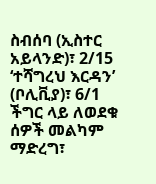ስብሰባ (ኢስተር አይላንድ)፣ 2/15
‘ተሻግረህ እርዳን’ (ቦሊቪያ)፣ 6/1
ችግር ላይ ለወደቁ ሰዎች መልካም ማድረግ፣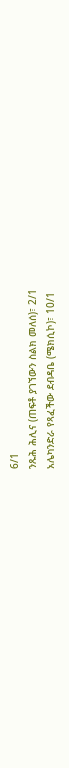6/1
ንጹሕ ሕሊና (ጠፍቶ ያገኘውን ስልክ መለሰ)፣ 2/1
አሌካንድራ የጻፈችው ደብዳቤ (ሜክሲኮ)፣ 10/1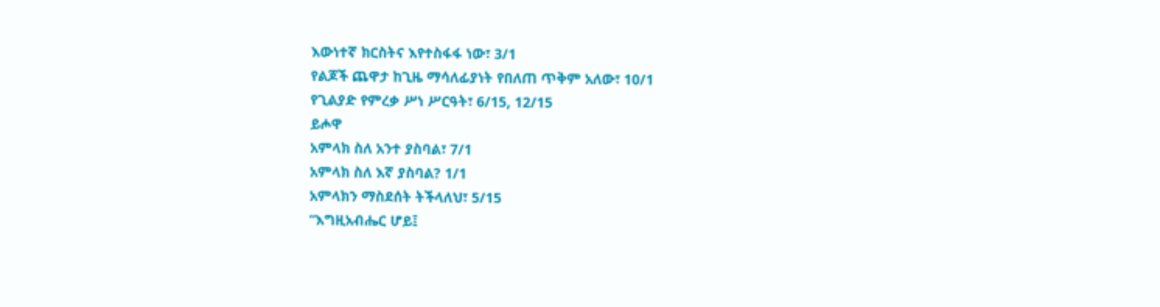እውነተኛ ክርስትና እየተስፋፋ ነው፣ 3/1
የልጆች ጨዋታ ከጊዜ ማሳለፊያነት የበለጠ ጥቅም አለው፣ 10/1
የጊልያድ የምረቃ ሥነ ሥርዓት፣ 6/15, 12/15
ይሖዋ
አምላክ ስለ አንተ ያስባል፣ 7/1
አምላክ ስለ እኛ ያስባል? 1/1
አምላክን ማስደሰት ትችላለህ፣ 5/15
“እግዚአብሔር ሆይ፤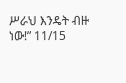ሥራህ እንዴት ብዙ ነው!” 11/15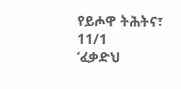የይሖዋ ትሕትና፣ 11/1
‘ፈቃድህ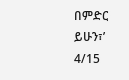በምድር ይሁን፣’ 4/15